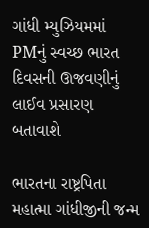ગાંધી મ્યુઝિયમમાં PMનું સ્વચ્છ ભારત દિવસની ઊજવણીનું લાઈવ પ્રસારણ બતાવાશે

ભારતના રાષ્ટ્રપિતા મહાત્મા ગાંધીજીની જન્મ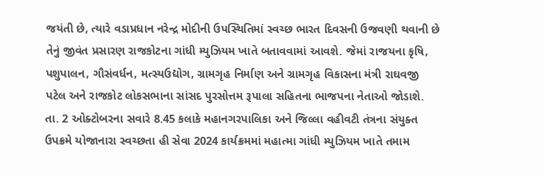જયંતી છે, ત્યારે વડાપ્રધાન નરેન્દ્ર મોદીની ઉપસ્થિતિમાં સ્વચ્છ ભારત દિવસની ઉજવણી થવાની છે તેનું જીવંત પ્રસારણ રાજકોટના ગાંધી મ્યુઝિયમ ખાતે બતાવવામાં આવશે. જેમાં રાજયના કૃષિ, પશુપાલન, ગૌસંવર્ધન, મત્સ્યઉદ્યોગ, ગ્રામગૃહ નિર્માણ અને ગ્રામગૃહ વિકાસના મંત્રી રાઘવજી પટેલ અને રાજકોટ લોકસભાના સાંસદ પુરસોત્તમ રૂપાલા સહિતના ભાજપના નેતાઓ જોડાશે. તા. 2 ઓક્ટોબરના સવારે 8.45 કલાકે મહાનગરપાલિકા અને જિલ્લા વહીવટી તંત્રના સંયુક્ત ઉપક્રમે યોજાનારા સ્વચ્છતા હી સેવા 2024 કાર્યક્રમમાં મહાત્મા ગાંધી મ્યુઝિયમ ખાતે તમામ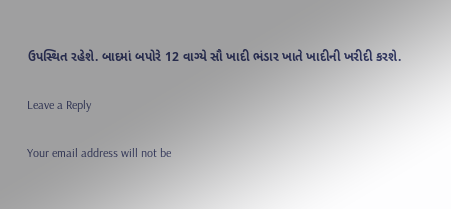ઉપસ્થિત રહેશે. બાદમાં બપોરે 12 વાગ્યે સૌ ખાદી ભંડાર ખાતે ખાદીની ખરીદી કરશે.

Leave a Reply

Your email address will not be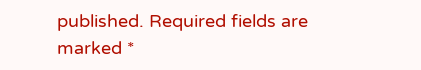published. Required fields are marked *